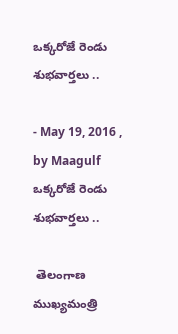ఒక్కరోజే రెండు శుభవార్తలు ..

- May 19, 2016 , by Maagulf
ఒక్కరోజే రెండు శుభవార్తలు ..

 తెలంగాణ ముఖ్యమంత్రి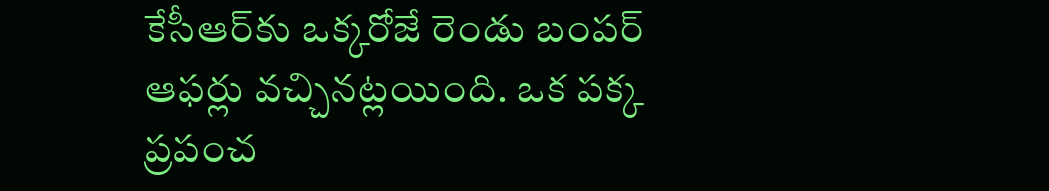కేసీఆర్‌కు ఒక్కరోజే రెండు బంపర్‌ ఆఫర్లు వచ్చినట్లయింది. ఒక పక్క ప్రపంచ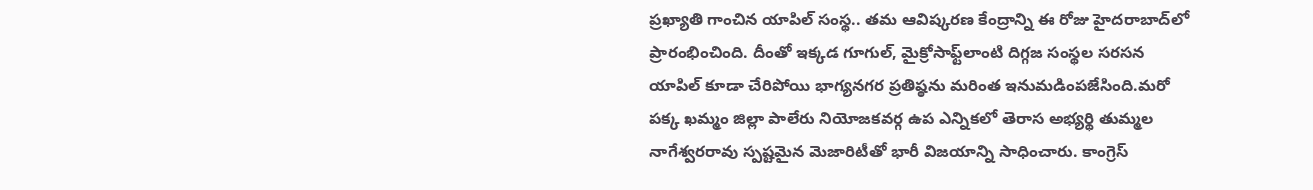ప్రఖ్యాతి గాంచిన యాపిల్‌ సంస్థ.. తమ ఆవిష్కరణ కేంద్రాన్ని ఈ రోజు హైదరాబాద్‌లో ప్రారంభించింది. దీంతో ఇక్కడ గూగుల్‌, మైక్రోసాఫ్ట్‌లాంటి దిగ్గజ సంస్థల సరసన యాపిల్‌ కూడా చేరిపోయి భాగ్యనగర ప్రతిష్ఠను మరింత ఇనుమడింపజేసింది.మరో పక్క ఖమ్మం జిల్లా పాలేరు నియోజకవర్గ ఉప ఎన్నికలో తెరాస అభ్యర్థి తుమ్మల నాగేశ్వరరావు స్పష్టమైన మెజారిటీతో భారీ విజయాన్ని సాధించారు. కాంగ్రెస్‌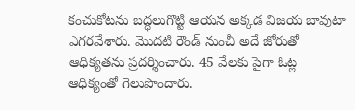కంచుకోటను బద్ధలుగొట్టి ఆయన అక్కడ విజయ బావుటా ఎగరవేశారు. మొదటి రౌండ్‌ నుంచీ అదే జోరుతో ఆధిక్యతను ప్రదర్శించారు. 45 వేలకు పైగా ఓట్ల ఆధిక్యంతో గెలుపొందారు.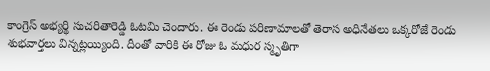కాంగ్రెస్‌ అభ్యర్థి సుచరితారెడ్డి ఓటమి చెందారు. ఈ రెండు పరిణామాలతో తెరాస అధినేతలు ఒక్కరోజే రెండు శుభవార్తలు విన్నట్లయ్యింది. దీంతో వారికి ఈ రోజు ఓ మధుర స్మృతిగా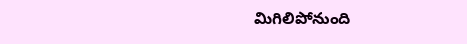మిగిలిపోనుంది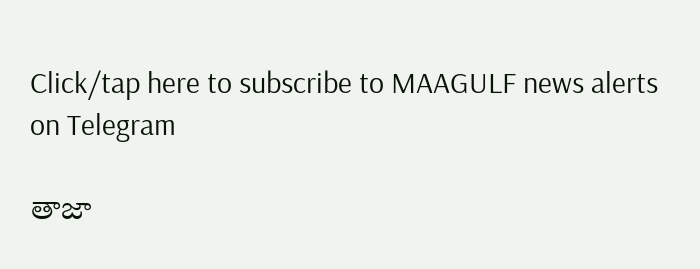Click/tap here to subscribe to MAAGULF news alerts on Telegram

తాజా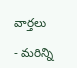వార్తలు

- మరిన్ని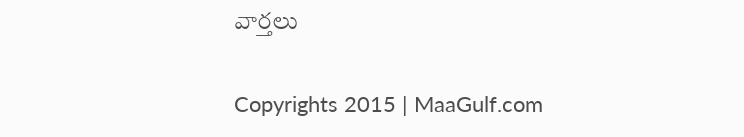వార్తలు

Copyrights 2015 | MaaGulf.com